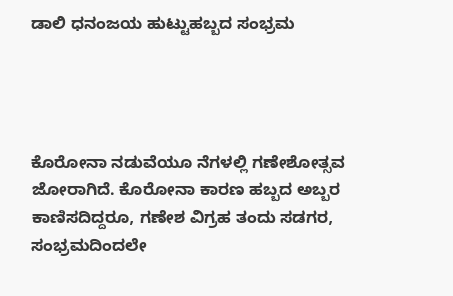ಡಾಲಿ ಧನಂಜಯ ಹುಟ್ಟುಹಬ್ಬದ ಸಂಭ್ರಮ




ಕೊರೋನಾ ನಡುವೆಯೂ ನೆಗಳಲ್ಲಿ ಗಣೇಶೋತ್ಸವ ಜೋರಾಗಿದೆ. ಕೊರೋನಾ ಕಾರಣ ಹಬ್ಬದ ಅಬ್ಬರ ಕಾಣಿಸದಿದ್ದರೂ, ಗಣೇಶ ವಿಗ್ರಹ ತಂದು ಸಡಗರ, ಸಂಭ್ರಮದಿಂದಲೇ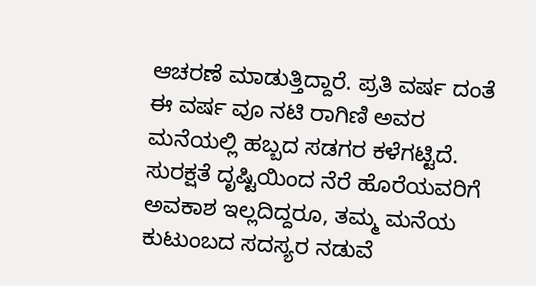ಆಚರಣೆ ಮಾಡುತ್ತಿದ್ದಾರೆ. ಪ್ರತಿ ವರ್ಷ ದಂತೆ ಈ ವರ್ಷ ವೂ ನಟಿ ರಾಗಿಣಿ ಅವರ ಮನೆಯಲ್ಲಿ ಹಬ್ಬದ ಸಡಗರ ಕಳೆಗಟ್ಟಿದೆ. ಸುರಕ್ಷತೆ ದೃಷ್ಟಿಯಿಂದ ನೆರೆ ಹೊರೆಯವರಿಗೆ ಅವಕಾಶ ಇಲ್ಲದಿದ್ದರೂ, ತಮ್ಮ ಮನೆಯ ಕುಟುಂಬದ ಸದಸ್ಯರ ನಡುವೆ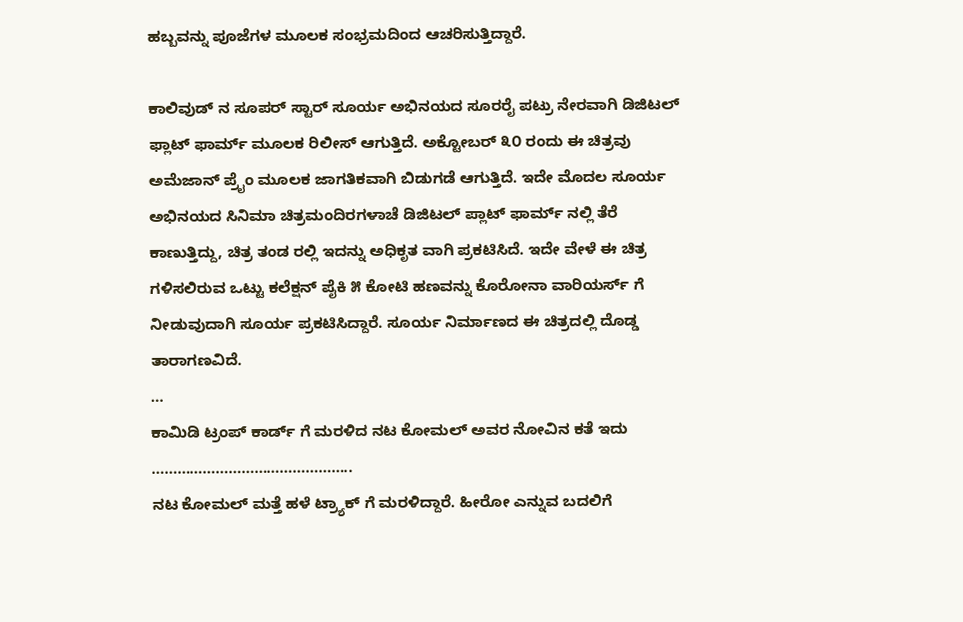ಹಬ್ಬವನ್ನು ಪೂಜೆಗಳ ಮೂಲಕ ಸಂಭ್ರಮದಿಂದ ಆಚರಿಸುತ್ತಿದ್ದಾರೆ.

ಕಾಲಿವುಡ್ ನ ಸೂಪರ್ ಸ್ಟಾರ್ ಸೂರ್ಯ ಅಭಿನಯದ ಸೂರರೈ ಪಟ್ರು ನೇರವಾಗಿ ಡಿಜಿಟಲ್ ಫ್ಲಾಟ್ ಫಾರ್ಮ್ ಮೂಲಕ ರಿಲೀಸ್ ಆಗುತ್ತಿದೆ. ಅಕ್ಟೋಬರ್ ೩೦ ರಂದು ಈ ಚಿತ್ರವು ಅಮೆಜಾನ್ ಪ್ರೈಂ ಮೂಲಕ ಜಾಗತಿಕವಾಗಿ ಬಿಡುಗಡೆ ಆಗುತ್ತಿದೆ. ಇದೇ ಮೊದಲ ಸೂರ್ಯ ಅಭಿನಯದ ಸಿನಿಮಾ ಚಿತ್ರಮಂದಿರಗಳಾಚೆ ಡಿಜಿಟಲ್ ಪ್ಲಾಟ್ ಫಾರ್ಮ್ ನಲ್ಲಿ ತೆರೆ ಕಾಣುತ್ತಿದ್ದು, ಚಿತ್ರ ತಂಡ ರಲ್ಲಿ ಇದನ್ನು ಅಧಿಕೃತ ವಾಗಿ ಪ್ರಕಟಿಸಿದೆ. ಇದೇ ವೇಳೆ ಈ ಚಿತ್ರ ಗಳಿಸಲಿರುವ ಒಟ್ಟು ಕಲೆಕ್ಷನ್ ಪೈಕಿ ೫ ಕೋಟಿ ಹಣವನ್ನು ಕೊರೋನಾ ವಾರಿಯರ್ಸ್ ಗೆ ನೀಡುವುದಾಗಿ ಸೂರ್ಯ ಪ್ರಕಟಿಸಿದ್ದಾರೆ. ಸೂರ್ಯ ನಿರ್ಮಾಣದ ಈ ಚಿತ್ರದಲ್ಲಿ ದೊಡ್ಡ ತಾರಾಗಣವಿದೆ.
…
ಕಾಮಿಡಿ ಟ್ರಂಪ್ ಕಾರ್ಡ್ ಗೆ ಮರಳಿದ ನಟ ಕೋಮಲ್ ಅವರ ನೋವಿನ ಕತೆ ಇದು
………………………………………..
ನಟ ಕೋಮಲ್ ಮತ್ತೆ ಹಳೆ ಟ್ರ್ಯಾಕ್ ಗೆ ಮರಳಿದ್ದಾರೆ. ಹೀರೋ ಎನ್ನುವ ಬದಲಿಗೆ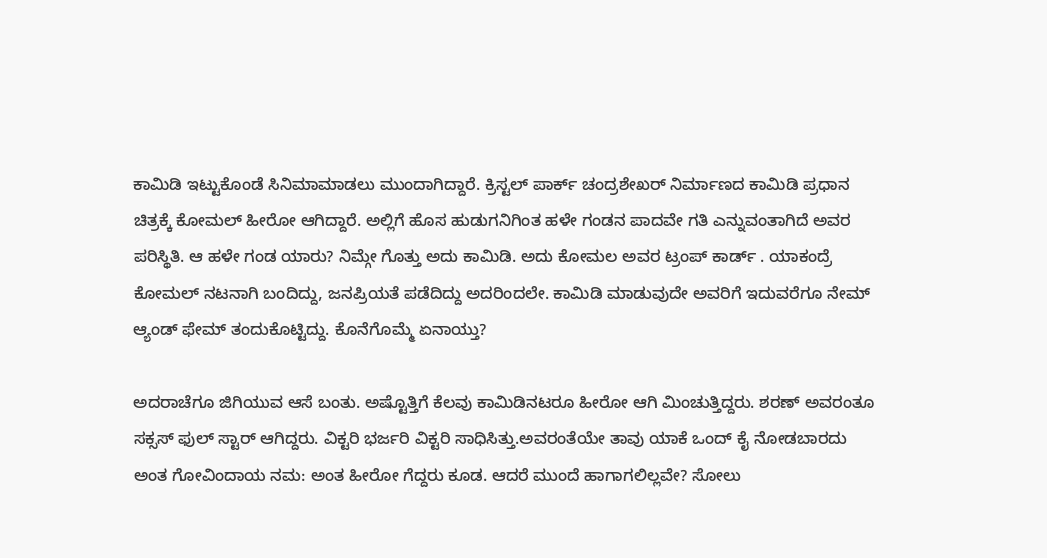ಕಾಮಿಡಿ ಇಟ್ಟುಕೊಂಡೆ ಸಿನಿಮಾಮಾಡಲು ಮುಂದಾಗಿದ್ದಾರೆ. ಕ್ರಿಸ್ಟಲ್ ಪಾರ್ಕ್ ಚಂದ್ರಶೇಖರ್ ನಿರ್ಮಾಣದ ಕಾಮಿಡಿ ಪ್ರಧಾನ ಚಿತ್ರಕ್ಕೆ ಕೋಮಲ್ ಹೀರೋ ಆಗಿದ್ದಾರೆ. ಅಲ್ಲಿಗೆ ಹೊಸ ಹುಡುಗನಿಗಿಂತ ಹಳೇ ಗಂಡನ ಪಾದವೇ ಗತಿ ಎನ್ನುವಂತಾಗಿದೆ ಅವರ ಪರಿಸ್ಥಿತಿ. ಆ ಹಳೇ ಗಂಡ ಯಾರು? ನಿಮ್ಗೇ ಗೊತ್ತು ಅದು ಕಾಮಿಡಿ. ಅದು ಕೋಮಲ ಅವರ ಟ್ರಂಪ್ ಕಾರ್ಡ್ . ಯಾಕಂದ್ರೆ ಕೋಮಲ್ ನಟನಾಗಿ ಬಂದಿದ್ದು, ಜನಪ್ರಿಯತೆ ಪಡೆದಿದ್ದು ಅದರಿಂದಲೇ. ಕಾಮಿಡಿ ಮಾಡುವುದೇ ಅವರಿಗೆ ಇದುವರೆಗೂ ನೇಮ್ ಆ್ಯಂಡ್ ಫೇಮ್ ತಂದುಕೊಟ್ಟಿದ್ದು. ಕೊನೆಗೊಮ್ಮೆ ಏನಾಯ್ತು?

ಅದರಾಚೆಗೂ ಜಿಗಿಯುವ ಆಸೆ ಬಂತು. ಅಷ್ಟೊತ್ತಿಗೆ ಕೆಲವು ಕಾಮಿಡಿನಟರೂ ಹೀರೋ ಆಗಿ ಮಿಂಚುತ್ತಿದ್ದರು. ಶರಣ್ ಅವರಂತೂ ಸಕ್ಸಸ್ ಫುಲ್ ಸ್ಟಾರ್ ಆಗಿದ್ದರು. ವಿಕ್ಟರಿ ಭರ್ಜರಿ ವಿಕ್ಟರಿ ಸಾಧಿಸಿತ್ತು.ಅವರಂತೆಯೇ ತಾವು ಯಾಕೆ ಒಂದ್ ಕೈ ನೋಡಬಾರದು ಅಂತ ಗೋವಿಂದಾಯ ನಮ: ಅಂತ ಹೀರೋ ಗೆದ್ದರು ಕೂಡ. ಆದರೆ ಮುಂದೆ ಹಾಗಾಗಲಿಲ್ಲವೇ? ಸೋಲು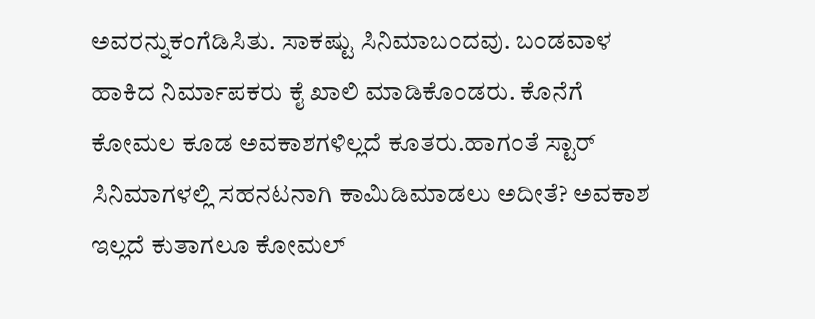ಅವರನ್ನುಕಂಗೆಡಿಸಿತು. ಸಾಕಷ್ಟು ಸಿನಿಮಾಬಂದವು. ಬಂಡವಾಳ ಹಾಕಿದ ನಿರ್ಮಾಪಕರು ಕೈ ಖಾಲಿ ಮಾಡಿಕೊಂಡರು. ಕೊನೆಗೆ ಕೋಮಲ ಕೂಡ ಅವಕಾಶಗಳಿಲ್ಲದೆ ಕೂತರು.ಹಾಗಂತೆ ಸ್ಟಾರ್ ಸಿನಿಮಾಗಳಲ್ಲಿ ಸಹನಟನಾಗಿ ಕಾಮಿಡಿಮಾಡಲು ಅದೀತೆ? ಅವಕಾಶ ಇಲ್ಲದೆ ಕುತಾಗಲೂ ಕೋಮಲ್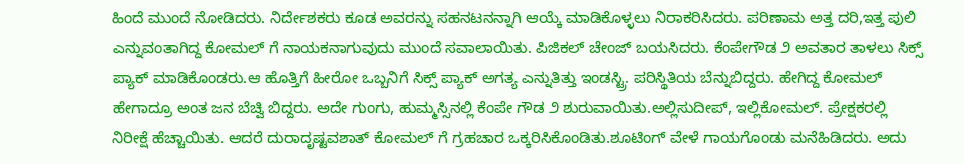ಹಿಂದೆ ಮುಂದೆ ನೋಡಿದರು. ನಿರ್ದೇಶಕರು ಕೂಡ ಅವರನ್ನು ಸಹನಟನನ್ನಾಗಿ ಆಯ್ಕೆ ಮಾಡಿಕೊಳ್ಳಲು ನಿರಾಕರಿಸಿದರು. ಪರಿಣಾಮ ಅತ್ತ ದರಿ,ಇತ್ತ ಪುಲಿ ಎನ್ನುವಂತಾಗಿದ್ದ ಕೋಮಲ್ ಗೆ ನಾಯಕನಾಗುವುದು ಮುಂದೆ ಸವಾಲಾಯಿತು. ಪಿಜಿಕಲ್ ಚೇಂಜ್ ಬಯಸಿದರು. ಕೆಂಪೇಗೌಡ ೨ ಅವತಾರ ತಾಳಲು ಸಿಕ್ಸ್ ಪ್ಯಾಕ್ ಮಾಡಿಕೊಂಡರು.ಆ ಹೊತ್ತಿಗೆ ಹೀರೋ ಒಬ್ಬನಿಗೆ ಸಿಕ್ಸ್ ಪ್ಯಾಕ್ ಅಗತ್ಯ ಎನ್ನುತಿತ್ತು ಇಂಡಸ್ಟ್ರಿ. ಪರಿಸ್ಥಿತಿಯ ಬೆನ್ನುಬಿದ್ದರು. ಹೇಗಿದ್ದ ಕೋಮಲ್ ಹೇಗಾದ್ರೂ ಅಂತ ಜನ ಬೆಚ್ವಿ ಬಿದ್ದರು. ಅದೇ ಗುಂಗು, ಹುಮ್ಮಸ್ಸಿನಲ್ಲಿ ಕೆಂಪೇ ಗೌಡ ೨ ಶುರುವಾಯಿತು.ಅಲ್ಲಿಸುದೀಪ್, ಇಲ್ಲಿಕೋಮಲ್. ಪ್ರೇಕ್ಷಕರಲ್ಲಿ ನಿರೀಕ್ಷೆ ಹೆಚ್ಚಾಯಿತು. ಆದರೆ ದುರಾದೃಷ್ಟವಶಾತ್ ಕೋಮಲ್ ಗೆ ಗ್ರಹಚಾರ ಒಕ್ಕರಿಸಿಕೊಂಡಿತು.ಶೂಟಿಂಗ್ ವೇಳೆ ಗಾಯಗೊಂಡು ಮನೆಹಿಡಿದರು. ಅದು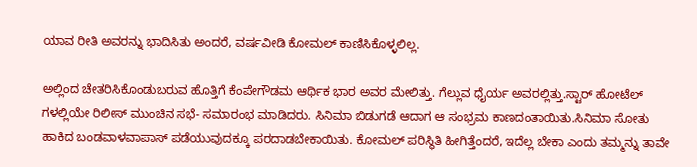ಯಾವ ರೀತಿ ಅವರನ್ನು ಭಾದಿಸಿತು ಅಂದರೆ, ವರ್ಷವೀಡಿ ಕೋಮಲ್ ಕಾಣಿಸಿಕೊಳ್ಳಲಿಲ್ಲ.

ಅಲ್ಲಿಂದ ಚೇತರಿಸಿಕೊಂಡುಬರುವ ಹೊತ್ತಿಗೆ ಕೆಂಪೇಗೌಡಮ ಆರ್ಥಿಕ ಭಾರ ಅವರ ಮೇಲಿತ್ತು. ಗೆಲ್ಲುವ ಧೈರ್ಯ ಅವರಲ್ಲಿತ್ತು.ಸ್ಟಾರ್ ಹೋಟೆಲ್ ಗಳಲ್ಲಿಯೇ ರಿಲೀಸ್ ಮುಂಚಿನ ಸಭೆ- ಸಮಾರಂಭ ಮಾಡಿದರು. ಸಿನಿಮಾ ಬಿಡುಗಡೆ ಆದಾಗ ಆ ಸಂಭ್ರಮ ಕಾಣದಂತಾಯಿತು.ಸಿನಿಮಾ ಸೋತು ಹಾಕಿದ ಬಂಡವಾಳವಾಪಾಸ್ ಪಡೆಯುವುದಕ್ಕೂ ಪರದಾಡಬೇಕಾಯಿತು. ಕೋಮಲ್ ಪರಿಸ್ಥಿತಿ ಹೀಗಿತ್ತೆಂದರೆ, ಇದೆಲ್ಲ ಬೇಕಾ ಎಂದು ತಮ್ಮನ್ನು ತಾವೇ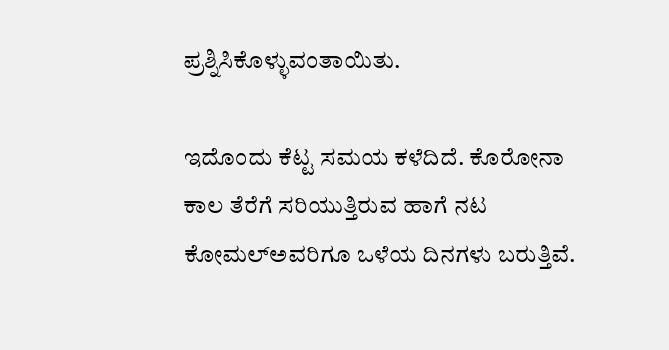ಪ್ರಶ್ನಿಸಿಕೊಳ್ಳುವಂತಾಯಿತು.

ಇದೊಂದು ಕೆಟ್ಟ ಸಮಯ ಕಳೆದಿದೆ. ಕೊರೋನಾ ಕಾಲ ತೆರೆಗೆ ಸರಿಯುತ್ತಿರುವ ಹಾಗೆ ನಟ ಕೋಮಲ್ಅವರಿಗೂ ಒಳೆಯ ದಿನಗಳು ಬರುತ್ತಿವೆ.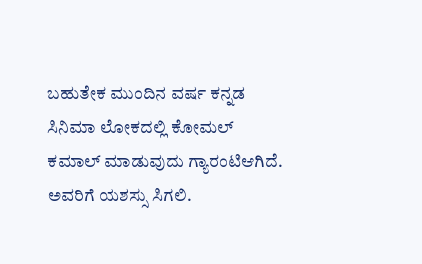ಬಹುತೇಕ ಮುಂದಿನ ವರ್ಷ ಕನ್ನಡ ಸಿನಿಮಾ ಲೋಕದಲ್ಲಿ ಕೋಮಲ್ ಕಮಾಲ್ ಮಾಡುವುದು ಗ್ಯಾರಂಟಿಆಗಿದೆ. ಅವರಿಗೆ ಯಶಸ್ಸು ಸಿಗಲಿ.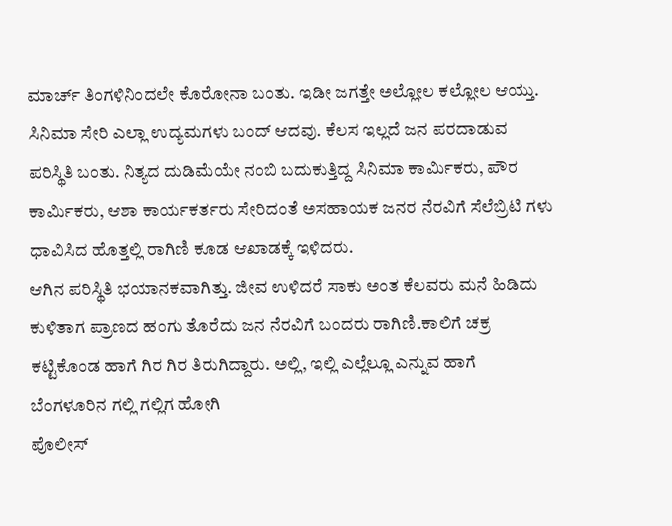ಮಾರ್ಚ್ ತಿಂಗಳಿನಿಂದಲೇ ಕೊರೋನಾ ಬಂತು. ಇಡೀ ಜಗತ್ತೇ ಅಲ್ಲೋಲ ಕಲ್ಲೋಲ ಆಯ್ತು. ಸಿನಿಮಾ ಸೇರಿ ಎಲ್ಲಾ ಉದ್ಯಮಗಳು ಬಂದ್ ಆದವು. ಕೆಲಸ ಇಲ್ಲದೆ ಜನ ಪರದಾಡುವ ಪರಿಸ್ಥಿತಿ ಬಂತು. ನಿತ್ಯದ ದುಡಿಮೆಯೇ ನಂಬಿ ಬದುಕುತ್ತಿದ್ದ ಸಿನಿಮಾ ಕಾರ್ಮಿಕರು, ಪೌರ ಕಾರ್ಮಿಕರು, ಆಶಾ ಕಾರ್ಯಕರ್ತರು ಸೇರಿದಂತೆ ಅಸಹಾಯಕ ಜನರ ನೆರವಿಗೆ ಸೆಲೆಬ್ರಿಟಿ ಗಳು ಧಾವಿಸಿದ ಹೊತ್ತಲ್ಲಿ ರಾಗಿಣಿ ಕೂಡ ಆಖಾಡಕ್ಕೆ ಇಳಿದರು.
ಆಗಿನ ಪರಿಸ್ಥಿತಿ ಭಯಾನಕವಾಗಿತ್ತು. ಜೀವ ಉಳಿದರೆ ಸಾಕು ಅಂತ ಕೆಲವರು ಮನೆ ಹಿಡಿದು ಕುಳಿತಾಗ ಪ್ರಾಣದ ಹಂಗು ತೊರೆದು ಜನ ನೆರವಿಗೆ ಬಂದರು ರಾಗಿಣಿ.ಕಾಲಿಗೆ ಚಕ್ರ ಕಟ್ಟಿಕೊಂಡ ಹಾಗೆ ಗಿರ ಗಿರ ತಿರುಗಿದ್ದಾರು. ಅಲ್ಲಿ, ಇಲ್ಲಿ ಎಲ್ಲೆಲ್ಲೂ ಎನ್ನುವ ಹಾಗೆ ಬೆಂಗಳೂರಿನ ಗಲ್ಲಿ ಗಲ್ಲಿಗ ಹೋಗಿ
ಪೊಲೀಸ್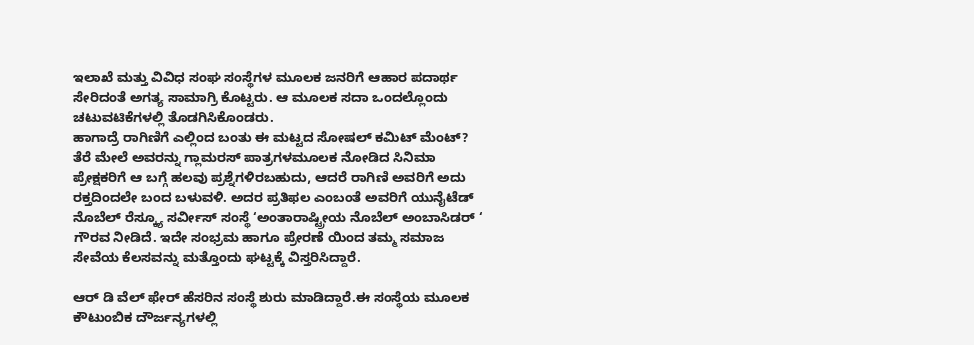ಇಲಾಖೆ ಮತ್ತು ವಿವಿಧ ಸಂಘ ಸಂಸ್ಥೆಗಳ ಮೂಲಕ ಜನರಿಗೆ ಆಹಾರ ಪದಾರ್ಥ ಸೇರಿದಂತೆ ಅಗತ್ಯ ಸಾಮಾಗ್ರಿ ಕೊಟ್ಟರು. ಆ ಮೂಲಕ ಸದಾ ಒಂದಲ್ಲೊಂದು ಚಟುವಟಿಕೆಗಳಲ್ಲಿ ತೊಡಗಿಸಿಕೊಂಡರು.
ಹಾಗಾದ್ರೆ ರಾಗಿಣಿಗೆ ಎಲ್ಲಿಂದ ಬಂತು ಈ ಮಟ್ಟದ ಸೋಷಲ್ ಕಮಿಟ್ ಮೆಂಟ್? ತೆರೆ ಮೇಲೆ ಅವರನ್ನು ಗ್ಲಾಮರಸ್ ಪಾತ್ರಗಳಮೂಲಕ ನೋಡಿದ ಸಿನಿಮಾ ಪ್ರೇಕ್ಷಕರಿಗೆ ಆ ಬಗ್ಗೆ ಹಲವು ಪ್ರಶ್ನೆಗಳಿರಬಹುದು, ಆದರೆ ರಾಗಿಣಿ ಅವರಿಗೆ ಅದು ರಕ್ತದಿಂದಲೇ ಬಂದ ಬಳುವಳಿ. ಅದರ ಪ್ರತಿಫಲ ಎಂಬಂತೆ ಅವರಿಗೆ ಯುನೈಟೆಡ್ ನೊಬೆಲ್ ರೆಸ್ಕ್ಯೂ ಸರ್ವೀಸ್ ಸಂಸ್ಥೆ ‘ಅಂತಾರಾಷ್ಟ್ರೀಯ ನೊಬೆಲ್ ಅಂಬಾಸಿಡರ್ ‘ ಗೌರವ ನೀಡಿದೆ. ಇದೇ ಸಂಭ್ರಮ ಹಾಗೂ ಪ್ರೇರಣೆ ಯಿಂದ ತಮ್ಮ ಸಮಾಜ ಸೇವೆಯ ಕೆಲಸವನ್ನು ಮತ್ತೊಂದು ಘಟ್ಟಕ್ಕೆ ವಿಸ್ತರಿಸಿದ್ದಾರೆ.

ಆರ್ ಡಿ ವೆಲ್ ಫೇರ್ ಹೆಸರಿನ ಸಂಸ್ಥೆ ಶುರು ಮಾಡಿದ್ದಾರೆ.ಈ ಸಂಸ್ಥೆಯ ಮೂಲಕ ಕೌಟುಂಬಿಕ ದೌರ್ಜನ್ಯಗಳಲ್ಲಿ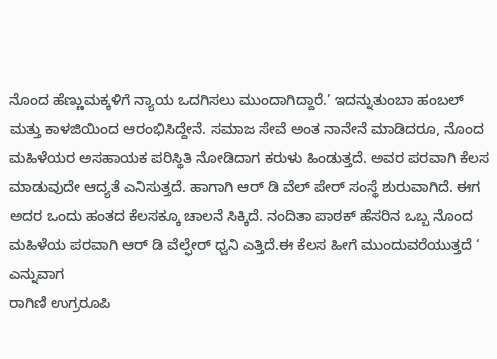ನೊಂದ ಹೆಣ್ಣುಮಕ್ಕಳಿಗೆ ನ್ಯಾಯ ಒದಗಿಸಲು ಮುಂದಾಗಿದ್ದಾರೆ.’ ಇದನ್ನುತುಂಬಾ ಹಂಬಲ್ ಮತ್ತು ಕಾಳಜಿಯಿಂದ ಆರಂಭಿಸಿದ್ದೇನೆ. ಸಮಾಜ ಸೇವೆ ಅಂತ ನಾನೇನೆ ಮಾಡಿದರೂ, ನೊಂದ ಮಹಿಳೆಯರ ಅಸಹಾಯಕ ಪರಿಸ್ಥಿತಿ ನೋಡಿದಾಗ ಕರುಳು ಹಿಂಡುತ್ತದೆ. ಅವರ ಪರವಾಗಿ ಕೆಲಸ ಮಾಡುವುದೇ ಆದ್ಯತೆ ಎನಿಸುತ್ತದೆ. ಹಾಗಾಗಿ ಆರ್ ಡಿ ವೆಲ್ ಪೇರ್ ಸಂಸ್ಥೆ ಶುರುವಾಗಿದೆ. ಈಗ ಅದರ ಒಂದು ಹಂತದ ಕೆಲಸಕ್ಕೂ ಚಾಲನೆ ಸಿಕ್ಕಿದೆ. ನಂದಿತಾ ಪಾಠಕ್ ಹೆಸರಿನ ಒಬ್ಬ ನೊಂದ ಮಹಿಳೆಯ ಪರವಾಗಿ ಆರ್ ಡಿ ವೆಲ್ಫೇರ್ ಧ್ವನಿ ಎತ್ತಿದೆ.ಈ ಕೆಲಸ ಹೀಗೆ ಮುಂದುವರೆಯುತ್ತದೆ ‘ ಎನ್ನುವಾಗ
ರಾಗಿಣಿ ಉಗ್ರರೂಪಿ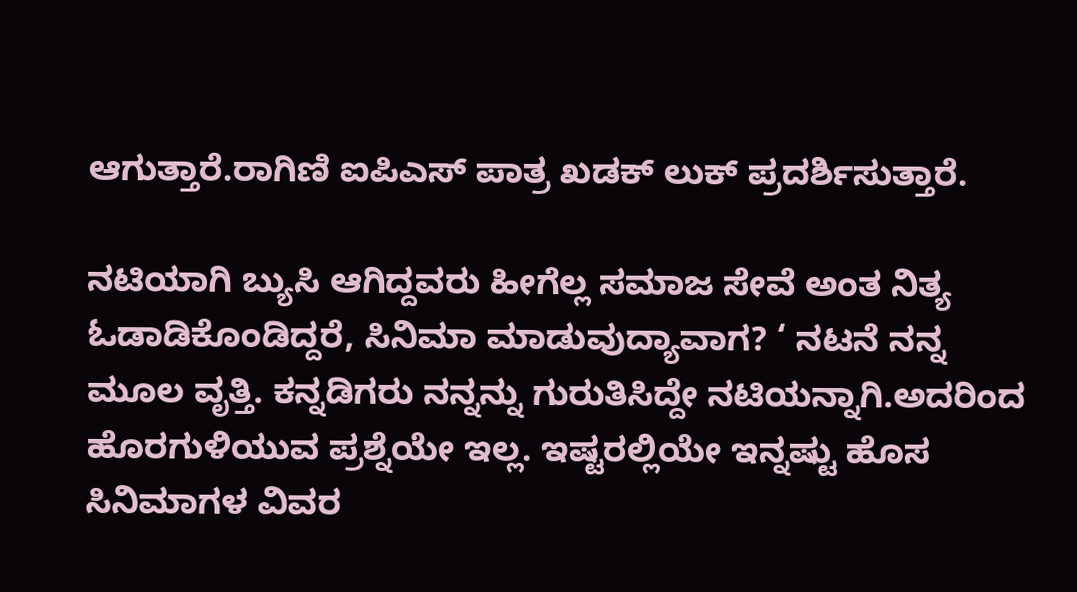ಆಗುತ್ತಾರೆ.ರಾಗಿಣಿ ಐಪಿಎಸ್ ಪಾತ್ರ ಖಡಕ್ ಲುಕ್ ಪ್ರದರ್ಶಿಸುತ್ತಾರೆ.

ನಟಿಯಾಗಿ ಬ್ಯುಸಿ ಆಗಿದ್ದವರು ಹೀಗೆಲ್ಲ ಸಮಾಜ ಸೇವೆ ಅಂತ ನಿತ್ಯ ಓಡಾಡಿಕೊಂಡಿದ್ದರೆ, ಸಿನಿಮಾ ಮಾಡುವುದ್ಯಾವಾಗ? ‘ ನಟನೆ ನನ್ನ ಮೂಲ ವೃತ್ತಿ. ಕನ್ನಡಿಗರು ನನ್ನನ್ನು ಗುರುತಿಸಿದ್ದೇ ನಟಿಯನ್ನಾಗಿ.ಅದರಿಂದ ಹೊರಗುಳಿಯುವ ಪ್ರಶ್ನೆಯೇ ಇಲ್ಲ. ಇಷ್ಟರಲ್ಲಿಯೇ ಇನ್ನಷ್ಟು ಹೊಸ ಸಿನಿಮಾಗಳ ವಿವರ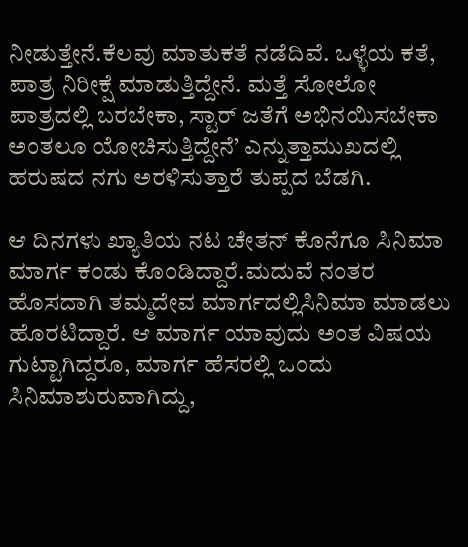ನೀಡುತ್ತೇನೆ.ಕೆಲವು ಮಾತುಕತೆ ನಡೆದಿವೆ. ಒಳ್ಳೆಯ ಕತೆ, ಪಾತ್ರ ನಿರೀಕ್ಷೆ ಮಾಡುತ್ತಿದ್ದೇನೆ. ಮತ್ತೆ ಸೋಲೋ ಪಾತ್ರದಲ್ಲಿ ಬರಬೇಕಾ, ಸ್ಟಾರ್ ಜತೆಗೆ ಅಭಿನಯಿಸಬೇಕಾ ಅಂತಲೂ ಯೋಚಿಸುತ್ತಿದ್ದೇನೆ’ ಎನ್ನುತ್ತಾಮುಖದಲ್ಲಿ ಹರುಷದ ನಗು ಅರಳಿಸುತ್ತಾರೆ ತುಪ್ಪದ ಬೆಡಗಿ.

ಆ ದಿನಗಳು ಖ್ಯಾತಿಯ ನಟ ಚೇತನ್ ಕೊನೆಗೂ ಸಿನಿಮಾ ಮಾರ್ಗ ಕಂಡು ಕೊಂಡಿದ್ದಾರೆ.ಮದುವೆ ನಂತರ ಹೊಸದಾಗಿ ತಮ್ಮದೇವ ಮಾರ್ಗದಲ್ಲಿಸಿನಿಮಾ ಮಾಡಲು ಹೊರಟಿದ್ದಾರೆ. ಆ ಮಾರ್ಗ ಯಾವುದು ಅಂತ ವಿಷಯ ಗುಟ್ಟಾಗಿದ್ದರೂ, ಮಾರ್ಗ ಹೆಸರಲ್ಲಿ ಒಂದು ಸಿನಿಮಾಶುರುವಾಗಿದ್ದು,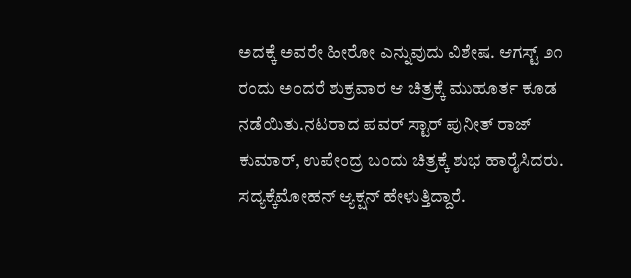ಅದಕ್ಕೆ ಅವರೇ ಹೀರೋ ಎನ್ನುವುದು ವಿಶೇಷ. ಆಗಸ್ಟ್ ೨೧ ರಂದು ಅಂದರೆ ಶುಕ್ರವಾರ ಆ ಚಿತ್ರಕ್ಕೆ ಮುಹೂರ್ತ ಕೂಡ ನಡೆಯಿತು.ನಟರಾದ ಪವರ್ ಸ್ಟಾರ್ ಪುನೀತ್ ರಾಜ್ ಕುಮಾರ್, ಉಪೇಂದ್ರ ಬಂದು ಚಿತ್ರಕ್ಕೆ ಶುಭ ಹಾರೈಸಿದರು. ಸದ್ಯಕ್ಕೆಮೋಹನ್ ಆ್ಯಕ್ಷನ್ ಹೇಳುತ್ತಿದ್ದಾರೆ.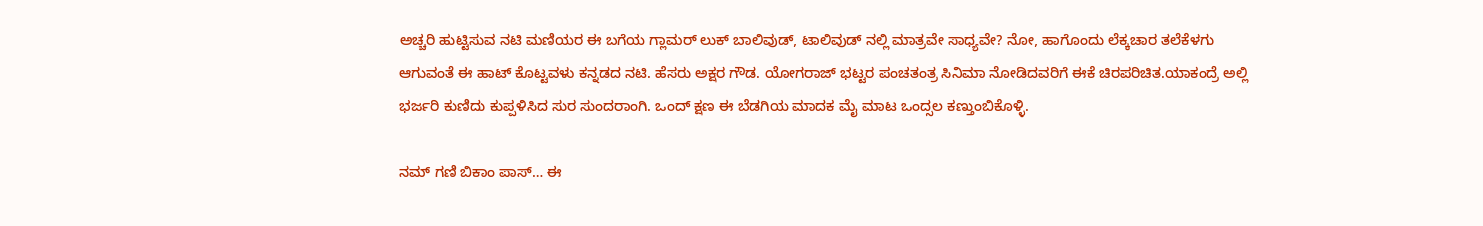ಅಚ್ಚರಿ ಹುಟ್ಟಿಸುವ ನಟಿ ಮಣಿಯರ ಈ ಬಗೆಯ ಗ್ಲಾಮರ್ ಲುಕ್ ಬಾಲಿವುಡ್, ಟಾಲಿವುಡ್ ನಲ್ಲಿ ಮಾತ್ರವೇ ಸಾಧ್ಯವೇ? ನೋ, ಹಾಗೊಂದು ಲೆಕ್ಕಚಾರ ತಲೆಕೆಳಗು ಆಗುವಂತೆ ಈ ಹಾಟ್ ಕೊಟ್ಟವಳು ಕನ್ನಡದ ನಟಿ. ಹೆಸರು ಅಕ್ಷರ ಗೌಡ. ಯೋಗರಾಜ್ ಭಟ್ಟರ ಪಂಚತಂತ್ರ ಸಿನಿಮಾ ನೋಡಿದವರಿಗೆ ಈಕೆ ಚಿರಪರಿಚಿತ.ಯಾಕಂದ್ರೆ ಅಲ್ಲಿ ಭರ್ಜರಿ ಕುಣಿದು ಕುಪ್ಪಳಿಸಿದ ಸುರ ಸುಂದರಾಂಗಿ. ಒಂದ್ ಕ್ಷಣ ಈ ಬೆಡಗಿಯ ಮಾದಕ ಮೈ ಮಾಟ ಒಂದ್ಸಲ ಕಣ್ತುಂಬಿಕೊಳ್ಳಿ.

ನಮ್ ಗಣಿ ಬಿಕಾಂ ಪಾಸ್… ಈ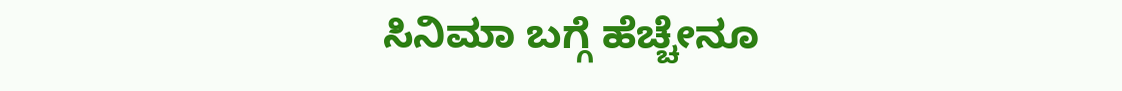ಸಿನಿಮಾ ಬಗ್ಗೆ ಹೆಚ್ಚೇನೂ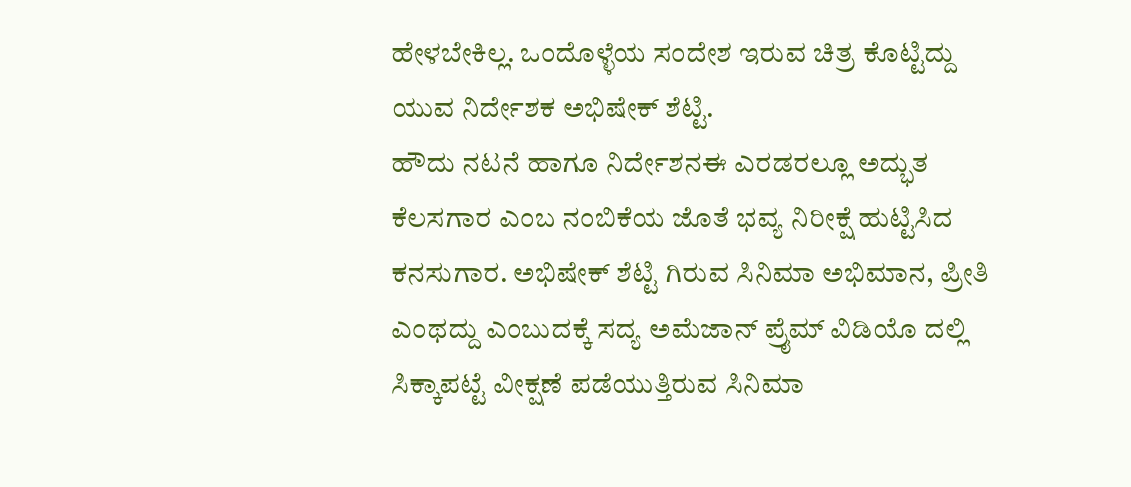ಹೇಳಬೇಕಿಲ್ಲ. ಒಂದೊಳ್ಳೆಯ ಸಂದೇಶ ಇರುವ ಚಿತ್ರ ಕೊಟ್ಟಿದ್ದು ಯುವ ನಿರ್ದೇಶಕ ಅಭಿಷೇಕ್ ಶೆಟ್ಟಿ.
ಹೌದು ನಟನೆ ಹಾಗೂ ನಿರ್ದೇಶನಈ ಎರಡರಲ್ಲೂ ಅದ್ಭುತ ಕೆಲಸಗಾರ ಎಂಬ ನಂಬಿಕೆಯ ಜೊತೆ ಭವ್ಯ ನಿರೀಕ್ಷೆ ಹುಟ್ಟಿಸಿದ ಕನಸುಗಾರ. ಅಭಿಷೇಕ್ ಶೆಟ್ಟಿ ಗಿರುವ ಸಿನಿಮಾ ಅಭಿಮಾನ, ಪ್ರೀತಿ ಎಂಥದ್ದು ಎಂಬುದಕ್ಕೆ ಸದ್ಯ ಅಮೆಜಾನ್ ಪ್ರೈಮ್ ವಿಡಿಯೊ ದಲ್ಲಿ ಸಿಕ್ಕಾಪಟ್ಟೆ ವೀಕ್ಷಣೆ ಪಡೆಯುತ್ತಿರುವ ಸಿನಿಮಾ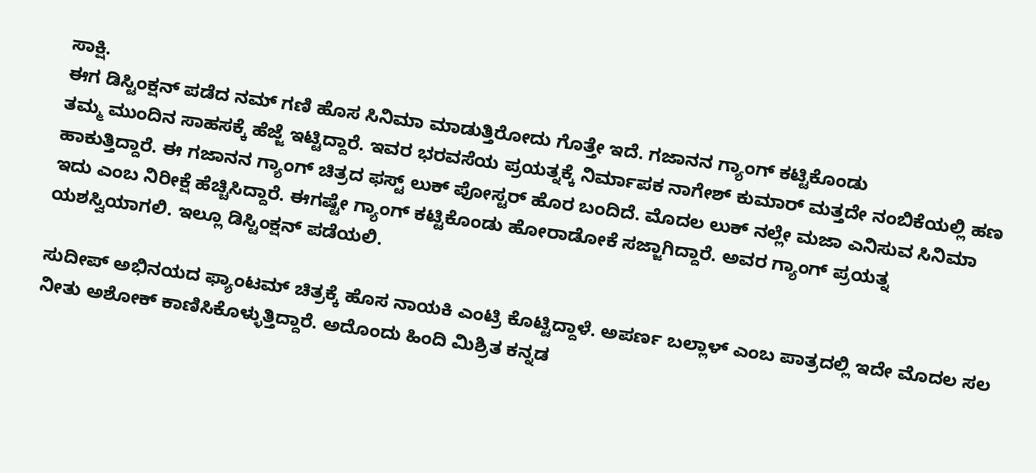ಸಾಕ್ಷಿ.
ಈಗ ಡಿಸ್ಟಿಂಕ್ಷನ್ ಪಡೆದ ನಮ್ ಗಣಿ ಹೊಸ ಸಿನಿಮಾ ಮಾಡುತ್ತಿರೋದು ಗೊತ್ತೇ ಇದೆ. ಗಜಾನನ ಗ್ಯಾಂಗ್ ಕಟ್ಟಿಕೊಂಡು
ತಮ್ಮ ಮುಂದಿನ ಸಾಹಸಕ್ಕೆ ಹೆಜ್ಜೆ ಇಟ್ಟಿದ್ದಾರೆ. ಇವರ ಭರವಸೆಯ ಪ್ರಯತ್ನಕ್ಕೆ ನಿರ್ಮಾಪಕ ನಾಗೇಶ್ ಕುಮಾರ್ ಮತ್ತದೇ ನಂಬಿಕೆಯಲ್ಲಿ ಹಣ ಹಾಕುತ್ತಿದ್ದಾರೆ. ಈ ಗಜಾನನ ಗ್ಯಾಂಗ್ ಚಿತ್ರದ ಫಸ್ಟ್ ಲುಕ್ ಪೋಸ್ಟರ್ ಹೊರ ಬಂದಿದೆ. ಮೊದಲ ಲುಕ್ ನಲ್ಲೇ ಮಜಾ ಎನಿಸುವ ಸಿನಿಮಾ ಇದು ಎಂಬ ನಿರೀಕ್ಷೆ ಹೆಚ್ಚಿಸಿದ್ದಾರೆ. ಈಗಷ್ಟೇ ಗ್ಯಾಂಗ್ ಕಟ್ಟಿಕೊಂಡು ಹೋರಾಡೋಕೆ ಸಜ್ಜಾಗಿದ್ದಾರೆ. ಅವರ ಗ್ಯಾಂಗ್ ಪ್ರಯತ್ನ ಯಶಸ್ವಿಯಾಗಲಿ. ಇಲ್ಲೂ ಡಿಸ್ಟಿಂಕ್ಷನ್ ಪಡೆಯಲಿ.

ಸುದೀಪ್ ಅಭಿನಯದ ಫ್ಯಾಂಟಮ್ ಚಿತ್ರಕ್ಕೆ ಹೊಸ ನಾಯಕಿ ಎಂಟ್ರಿ ಕೊಟ್ಟಿದ್ದಾಳೆ. ಅಪರ್ಣ ಬಲ್ಲಾಳ್ ಎಂಬ ಪಾತ್ರದಲ್ಲಿ ಇದೇ ಮೊದಲ ಸಲ ನೀತು ಅಶೋಕ್ ಕಾಣಿಸಿಕೊಳ್ಳುತ್ತಿದ್ದಾರೆ. ಅದೊಂದು ಹಿಂದಿ ಮಿಶ್ರಿತ ಕನ್ನಡ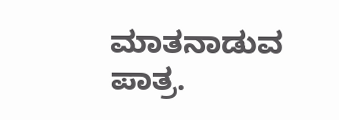ಮಾತನಾಡುವ ಪಾತ್ರ.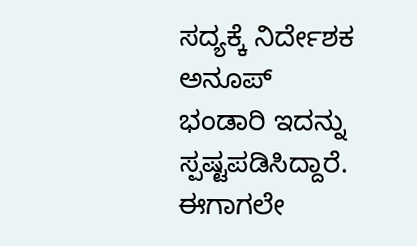ಸದ್ಯಕ್ಕೆ ನಿರ್ದೇಶಕ ಅನೂಪ್ ಭಂಡಾರಿ ಇದನ್ನು ಸ್ಪಷ್ಟಪಡಿಸಿದ್ದಾರೆ.
ಈಗಾಗಲೇ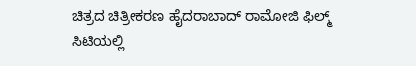ಚಿತ್ರದ ಚಿತ್ರೀಕರಣ ಹೈದರಾಬಾದ್ ರಾಮೋಜಿ ಫಿಲ್ಮ್ ಸಿಟಿಯಲ್ಲಿ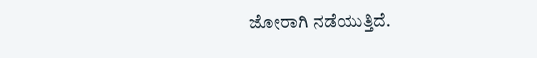ಜೋರಾಗಿ ನಡೆಯುತ್ತಿದೆ.